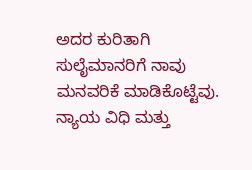ಅದರ ಕುರಿತಾಗಿ ಸುಲೈಮಾನರಿಗೆ ನಾವು ಮನವರಿಕೆ ಮಾಡಿಕೊಟ್ಟೆವು. ನ್ಯಾಯ ವಿಧಿ ಮತ್ತು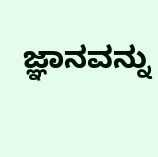ಜ್ಞಾನವನ್ನು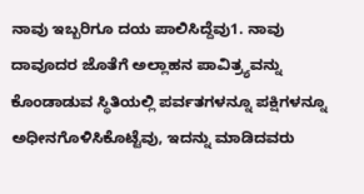ನಾವು ಇಬ್ಬರಿಗೂ ದಯ ಪಾಲಿಸಿದ್ದೆವು1. ನಾವು ದಾವೂದರ ಜೊತೆಗೆ ಅಲ್ಲಾಹನ ಪಾವಿತ್ರ್ಯವನ್ನು ಕೊಂಡಾಡುವ ಸ್ಥಿತಿಯಲ್ಲಿ ಪರ್ವತಗಳನ್ನೂ ಪಕ್ಷಿಗಳನ್ನೂ ಅಧೀನಗೊಳಿಸಿಕೊಟ್ಟೆವು, ಇದನ್ನು ಮಾಡಿದವರು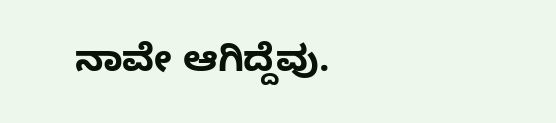ನಾವೇ ಆಗಿದ್ದೆವು.